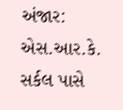અંજાર: એસ.આર.કે. સર્કલ પાસે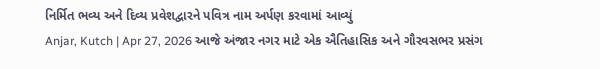નિર્મિત ભવ્ય અને દિવ્ય પ્રવેશદ્વારને પવિત્ર નામ અર્પણ કરવામાં આવ્યું
Anjar, Kutch | Apr 27, 2026 આજે અંજાર નગર માટે એક ઐતિહાસિક અને ગૌરવસભર પ્રસંગ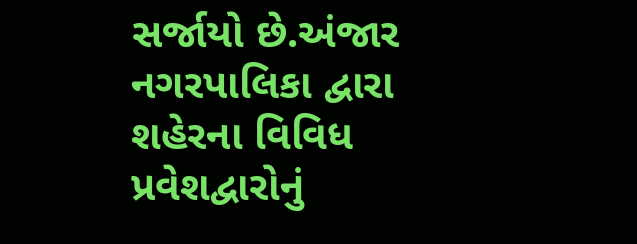સર્જાયો છે.અંજાર નગરપાલિકા દ્વારા શહેરના વિવિધ પ્રવેશદ્વારોનું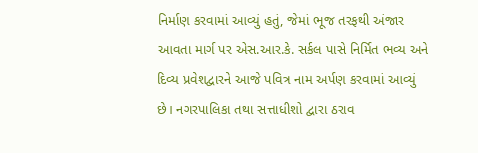નિર્માણ કરવામાં આવ્યું હતું, જેમાં ભૂજ તરફથી અંજાર આવતા માર્ગ પર એસ.આર.કે. સર્કલ પાસે નિર્મિત ભવ્ય અને દિવ્ય પ્રવેશદ્વારને આજે પવિત્ર નામ અર્પણ કરવામાં આવ્યું છે। નગરપાલિકા તથા સત્તાધીશો દ્વારા ઠરાવ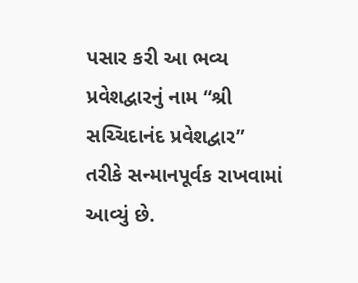પસાર કરી આ ભવ્ય પ્રવેશદ્વારનું નામ “શ્રી સચ્ચિદાનંદ પ્રવેશદ્વાર” તરીકે સન્માનપૂર્વક રાખવામાં આવ્યું છે.